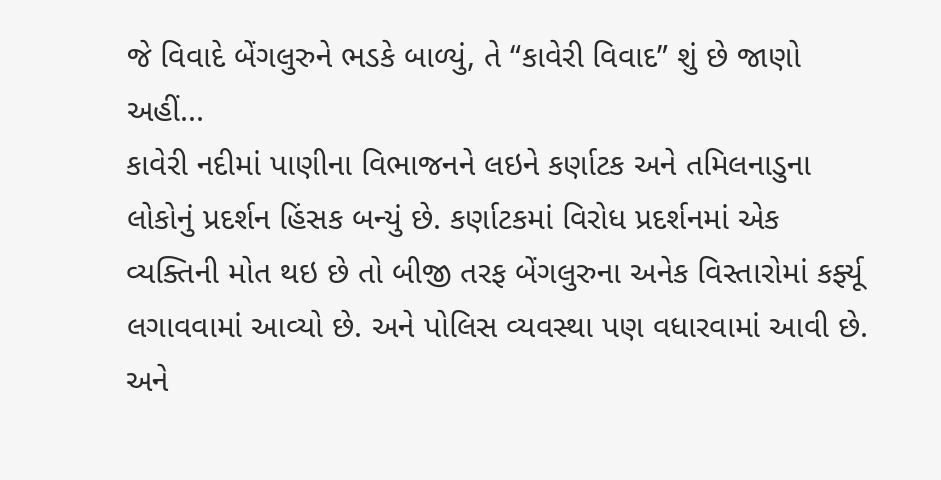જે વિવાદે બેંગલુરુને ભડકે બાળ્યું, તે “કાવેરી વિવાદ” શું છે જાણો અહીં...
કાવેરી નદીમાં પાણીના વિભાજનને લઇને કર્ણાટક અને તમિલનાડુના લોકોનું પ્રદર્શન હિંસક બન્યું છે. કર્ણાટકમાં વિરોધ પ્રદર્શનમાં એક વ્યક્તિની મોત થઇ છે તો બીજી તરફ બેંગલુરુના અનેક વિસ્તારોમાં કર્ફ્યૂ લગાવવામાં આવ્યો છે. અને પોલિસ વ્યવસ્થા પણ વધારવામાં આવી છે. અને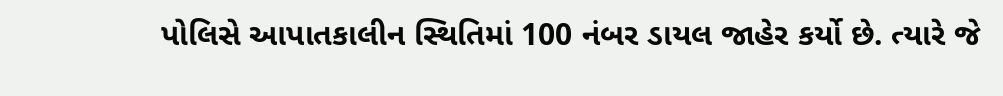પોલિસે આપાતકાલીન સ્થિતિમાં 100 નંબર ડાયલ જાહેર કર્યો છે. ત્યારે જે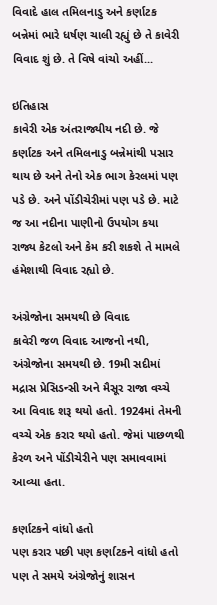વિવાદે હાલ તમિલનાડુ અને કર્ણાટક બન્નેમાં ભારે ધર્ષણ ચાલી રહ્યું છે તે કાવેરી વિવાદ શું છે. તે વિષે વાંચો અહીં...

ઇતિહાસ
કાવેરી એક અંતરાજ્યીય નદી છે. જે કર્ણાટક અને તમિલનાડુ બન્નેમાંથી પસાર થાય છે અને તેનો એક ભાગ કેરલમાં પણ પડે છે. અને પોંડીચેરીમાં પણ પડે છે. માટે જ આ નદીના પાણીનો ઉપયોગ કયા રાજ્ય કેટલો અને કેમ કરી શકશે તે મામલે હંમેશાથી વિવાદ રહ્યો છે.

અંગ્રેજોના સમયથી છે વિવાદ
કાવેરી જળ વિવાદ આજનો નથી, અંગ્રેજોના સમયથી છે. 19મી સદીમાં મદ્રાસ પ્રેસિડન્સી અને મૈસૂર રાજા વચ્ચે આ વિવાદ શરૂ થયો હતો. 1924માં તેમની વચ્ચે એક કરાર થયો હતો. જેમાં પાછળથી કેરળ અને પોંડીચેરીને પણ સમાવવામાં આવ્યા હતા.

કર્ણાટકને વાંધો હતો
પણ કરાર પછી પણ કર્ણાટકને વાંધો હતો પણ તે સમયે અંગ્રેજોનું શાસન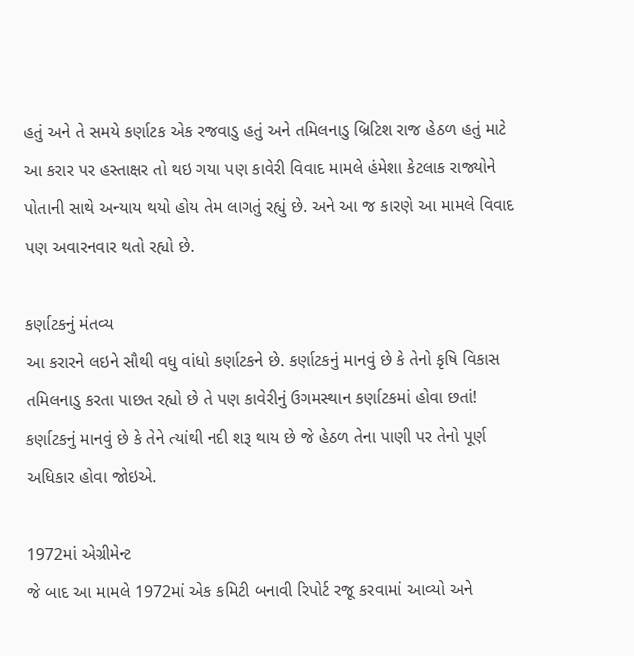હતું અને તે સમયે કર્ણાટક એક રજવાડુ હતું અને તમિલનાડુ બ્રિટિશ રાજ હેઠળ હતું માટે આ કરાર પર હસ્તાક્ષર તો થઇ ગયા પણ કાવેરી વિવાદ મામલે હંમેશા કેટલાક રાજ્યોને પોતાની સાથે અન્યાય થયો હોય તેમ લાગતું રહ્યું છે. અને આ જ કારણે આ મામલે વિવાદ પણ અવારનવાર થતો રહ્યો છે.

કર્ણાટકનું મંતવ્ય
આ કરારને લઇને સૌથી વધુ વાંધો કર્ણાટકને છે. કર્ણાટકનું માનવું છે કે તેનો કૃષિ વિકાસ તમિલનાડુ કરતા પાછત રહ્યો છે તે પણ કાવેરીનું ઉગમસ્થાન કર્ણાટકમાં હોવા છતાં! કર્ણાટકનું માનવું છે કે તેને ત્યાંથી નદી શરૂ થાય છે જે હેઠળ તેના પાણી પર તેનો પૂર્ણ અધિકાર હોવા જોઇએ.

1972માં એગ્રીમેન્ટ
જે બાદ આ મામલે 1972માં એક કમિટી બનાવી રિપોર્ટ રજૂ કરવામાં આવ્યો અને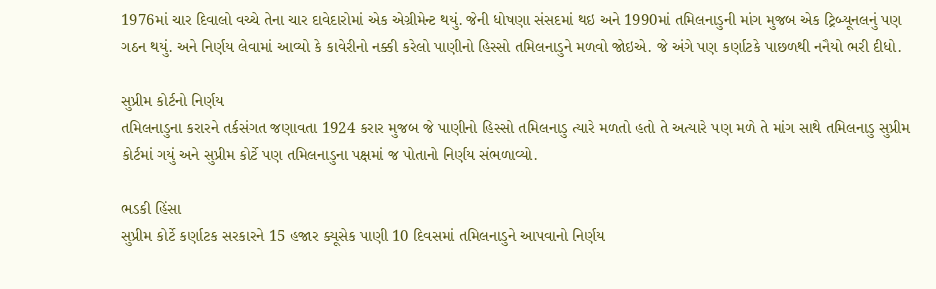1976માં ચાર દિવાલો વચ્ચે તેના ચાર દાવેદારોમાં એક એગ્રીમેન્ટ થયું. જેની ધોષણા સંસદમાં થઇ અને 1990માં તમિલનાડુની માંગ મુજબ એક ટ્રિબ્યૂનલનું પણ ગઠન થયું. અને નિર્ણય લેવામાં આવ્યો કે કાવેરીનો નક્કી કરેલો પાણીનો હિસ્સો તમિલનાડુને મળવો જોઇએ. જે અંગે પણ કર્ણાટકે પાછળથી નનૈયો ભરી દીધો.

સુપ્રીમ કોર્ટનો નિર્ણય
તમિલનાડુના કરારને તર્કસંગત જણાવતા 1924 કરાર મુજબ જે પાણીનો હિસ્સો તમિલનાડુ ત્યારે મળતો હતો તે અત્યારે પણ મળે તે માંગ સાથે તમિલનાડુ સુપ્રીમ કોર્ટમાં ગયું અને સુપ્રીમ કોર્ટે પણ તમિલનાડુના પક્ષમાં જ પોતાનો નિર્ણય સંભળાવ્યો.

ભડકી હિંસા
સુપ્રીમ કોર્ટે કર્ણાટક સરકારને 15 હજાર ક્યૂસેક પાણી 10 દિવસમાં તમિલનાડુને આપવાનો નિર્ણય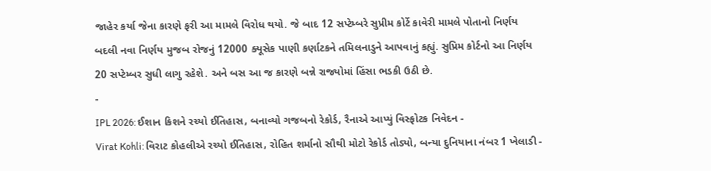જાહેર કર્યા જેના કારણે ફરી આ મામલે વિરોધ થયો. જે બાદ 12 સપ્ટેમ્બરે સુપ્રીમ કોર્ટે કાવેરી મામલે પોતાનો નિર્ણય બદલી નવા નિર્ણય મુજબ રોજનું 12000 ક્યૂસેક પાણી કર્ણાટકને તમિલનાડુને આપવાનું કહ્યું. સુપ્રિમ કોર્ટનો આ નિર્ણય 20 સપ્ટેમ્બર સુધી લાગુ રહેશે. અને બસ આ જ કારણે બન્ને રાજ્યોમાં હિંસા ભડકી ઉઠી છે.
-
IPL 2026: ઈશાન કિશને રચ્યો ઈતિહાસ, બનાવ્યો ગજબનો રેકોર્ડ, રૈનાએ આપ્યું વિસ્ફોટક નિવેદન -
Virat Kohli: વિરાટ કોહલીએ રચ્યો ઈતિહાસ, રોહિત શર્માનો સૌથી મોટો રેકોર્ડ તોડ્યો, બન્યા દુનિયાના નંબર 1 ખેલાડી -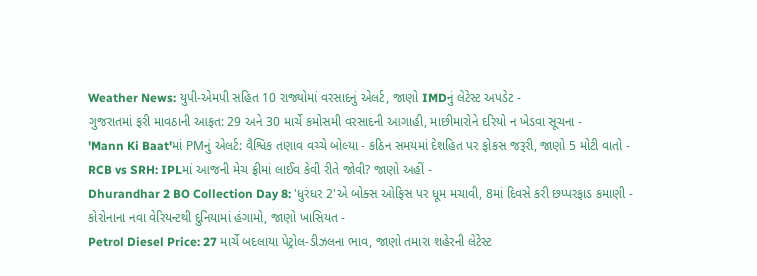Weather News: યુપી-એમપી સહિત 10 રાજ્યોમાં વરસાદનું એલર્ટ, જાણો IMDનું લેટેસ્ટ અપડેટ -
ગુજરાતમાં ફરી માવઠાની આફત: 29 અને 30 માર્ચે કમોસમી વરસાદની આગાહી, માછીમારોને દરિયો ન ખેડવા સૂચના -
'Mann Ki Baat'માં PMનું એલર્ટ: વૈશ્વિક તણાવ વચ્ચે બોલ્યા - કઠિન સમયમાં દેશહિત પર ફોકસ જરૂરી, જાણો 5 મોટી વાતો -
RCB vs SRH: IPLમાં આજની મેચ ફ્રીમાં લાઈવ કેવી રીતે જોવી? જાણો અહીં -
Dhurandhar 2 BO Collection Day 8: 'ધુરંધર 2'એ બોક્સ ઓફિસ પર ધૂમ મચાવી, 8માં દિવસે કરી છપ્પરફાડ કમાણી -
કોરોનાના નવા વેરિયન્ટથી દુનિયામાં હંગામો, જાણો ખાસિયત -
Petrol Diesel Price: 27 માર્ચે બદલાયા પેટ્રોલ-ડીઝલના ભાવ, જાણો તમારા શહેરની લેટેસ્ટ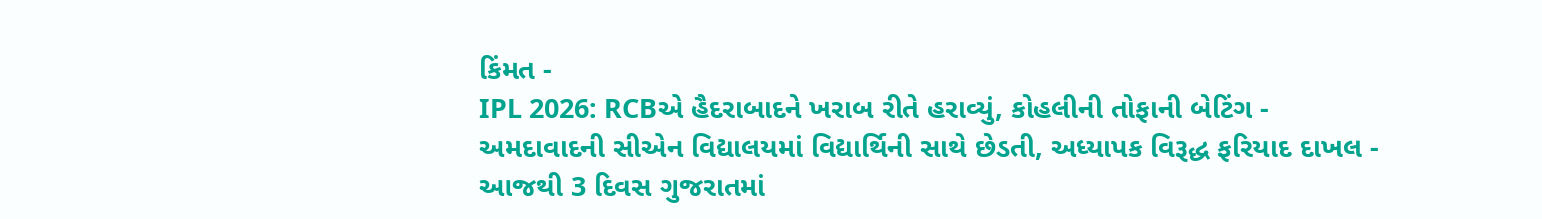કિંમત -
IPL 2026: RCBએ હૈદરાબાદને ખરાબ રીતે હરાવ્યું, કોહલીની તોફાની બેટિંગ -
અમદાવાદની સીએન વિદ્યાલયમાં વિદ્યાર્થિની સાથે છેડતી, અધ્યાપક વિરૂદ્ધ ફરિયાદ દાખલ -
આજથી 3 દિવસ ગુજરાતમાં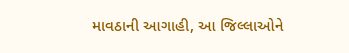માવઠાની આગાહી, આ જિલ્લાઓને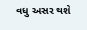વધુ અસર થશે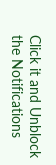Click it and Unblock the Notifications